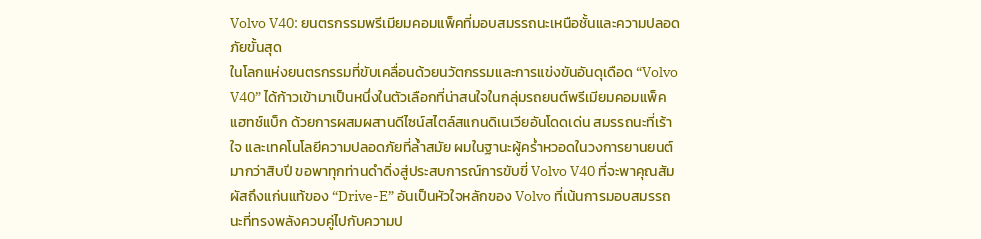Volvo V40: ยนตรกรรมพรีเมียมคอมแพ็คที่มอบสมรรถนะเหนือชั้นและความปลอดภัยขั้นสุด
ในโลกแห่งยนตรกรรมที่ขับเคลื่อนด้วยนวัตกรรมและการแข่งขันอันดุเดือด “Volvo V40” ได้ก้าวเข้ามาเป็นหนึ่งในตัวเลือกที่น่าสนใจในกลุ่มรถยนต์พรีเมียมคอมแพ็คแฮทช์แบ็ก ด้วยการผสมผสานดีไซน์สไตล์สแกนดิเนเวียอันโดดเด่น สมรรถนะที่เร้าใจ และเทคโนโลยีความปลอดภัยที่ล้ำสมัย ผมในฐานะผู้คร่ำหวอดในวงการยานยนต์มากว่าสิบปี ขอพาทุกท่านดำดิ่งสู่ประสบการณ์การขับขี่ Volvo V40 ที่จะพาคุณสัมผัสถึงแก่นแท้ของ “Drive-E” อันเป็นหัวใจหลักของ Volvo ที่เน้นการมอบสมรรถนะที่ทรงพลังควบคู่ไปกับความป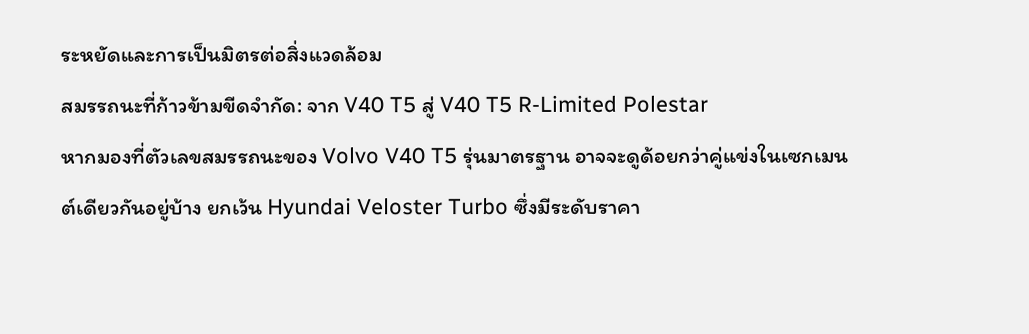ระหยัดและการเป็นมิตรต่อสิ่งแวดล้อม
สมรรถนะที่ก้าวข้ามขีดจำกัด: จาก V40 T5 สู่ V40 T5 R-Limited Polestar
หากมองที่ตัวเลขสมรรถนะของ Volvo V40 T5 รุ่นมาตรฐาน อาจจะดูด้อยกว่าคู่แข่งในเซกเมนต์เดียวกันอยู่บ้าง ยกเว้น Hyundai Veloster Turbo ซึ่งมีระดับราคา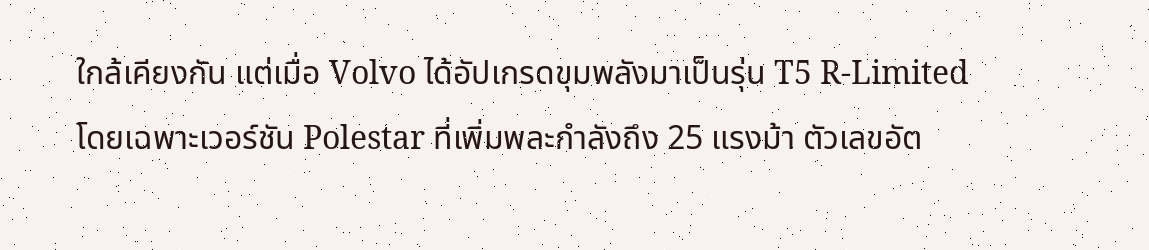ใกล้เคียงกัน แต่เมื่อ Volvo ได้อัปเกรดขุมพลังมาเป็นรุ่น T5 R-Limited โดยเฉพาะเวอร์ชัน Polestar ที่เพิ่มพละกำลังถึง 25 แรงม้า ตัวเลขอัต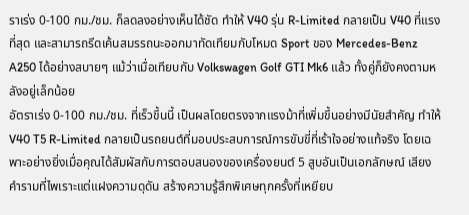ราเร่ง 0-100 กม./ชม. ก็ลดลงอย่างเห็นได้ชัด ทำให้ V40 รุ่น R-Limited กลายเป็น V40 ที่แรงที่สุด และสามารถรีดเค้นสมรรถนะออกมาทัดเทียมกับโหมด Sport ของ Mercedes-Benz A250 ได้อย่างสบายๆ แม้ว่าเมื่อเทียบกับ Volkswagen Golf GTI Mk6 แล้ว ทั้งคู่ก็ยังคงตามหลังอยู่เล็กน้อย
อัตราเร่ง 0-100 กม./ชม. ที่เร็วขึ้นนี้ เป็นผลโดยตรงจากแรงม้าที่เพิ่มขึ้นอย่างมีนัยสำคัญ ทำให้ V40 T5 R-Limited กลายเป็นรถยนต์ที่มอบประสบการณ์การขับขี่ที่เร้าใจอย่างแท้จริง โดยเฉพาะอย่างยิ่งเมื่อคุณได้สัมผัสกับการตอบสนองของเครื่องยนต์ 5 สูบอันเป็นเอกลักษณ์ เสียงคำรามที่ไพเราะแต่แฝงความดุดัน สร้างความรู้สึกพิเศษทุกครั้งที่เหยียบ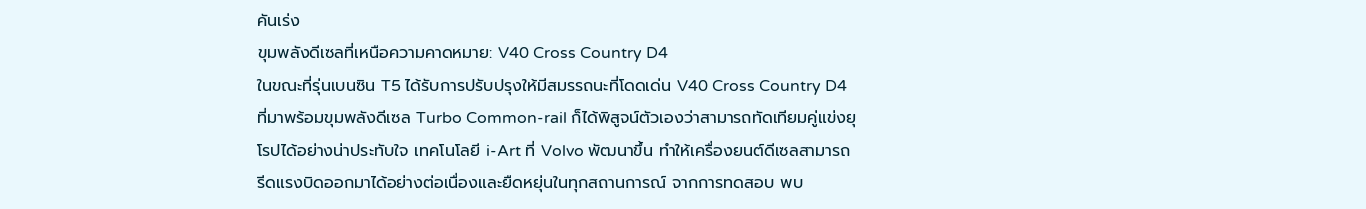คันเร่ง
ขุมพลังดีเซลที่เหนือความคาดหมาย: V40 Cross Country D4
ในขณะที่รุ่นเบนซิน T5 ได้รับการปรับปรุงให้มีสมรรถนะที่โดดเด่น V40 Cross Country D4 ที่มาพร้อมขุมพลังดีเซล Turbo Common-rail ก็ได้พิสูจน์ตัวเองว่าสามารถทัดเทียมคู่แข่งยุโรปได้อย่างน่าประทับใจ เทคโนโลยี i-Art ที่ Volvo พัฒนาขึ้น ทำให้เครื่องยนต์ดีเซลสามารถรีดแรงบิดออกมาได้อย่างต่อเนื่องและยืดหยุ่นในทุกสถานการณ์ จากการทดสอบ พบ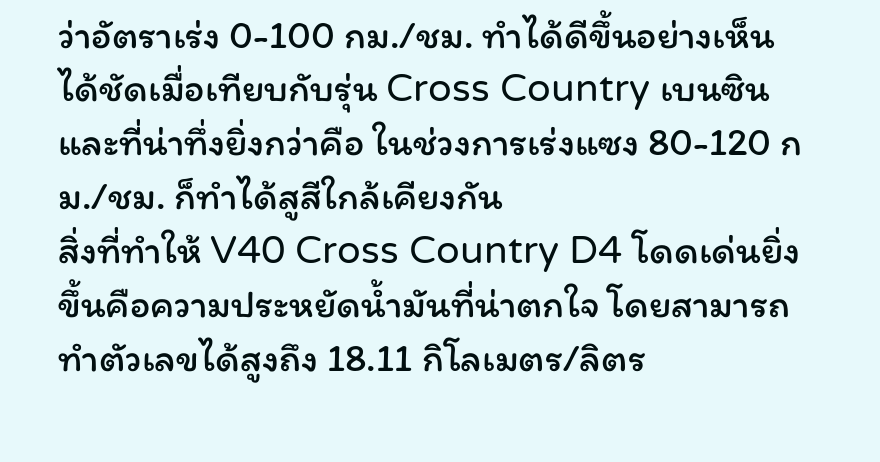ว่าอัตราเร่ง 0-100 กม./ชม. ทำได้ดีขึ้นอย่างเห็นได้ชัดเมื่อเทียบกับรุ่น Cross Country เบนซิน และที่น่าทึ่งยิ่งกว่าคือ ในช่วงการเร่งแซง 80-120 กม./ชม. ก็ทำได้สูสีใกล้เคียงกัน
สิ่งที่ทำให้ V40 Cross Country D4 โดดเด่นยิ่งขึ้นคือความประหยัดน้ำมันที่น่าตกใจ โดยสามารถทำตัวเลขได้สูงถึง 18.11 กิโลเมตร/ลิตร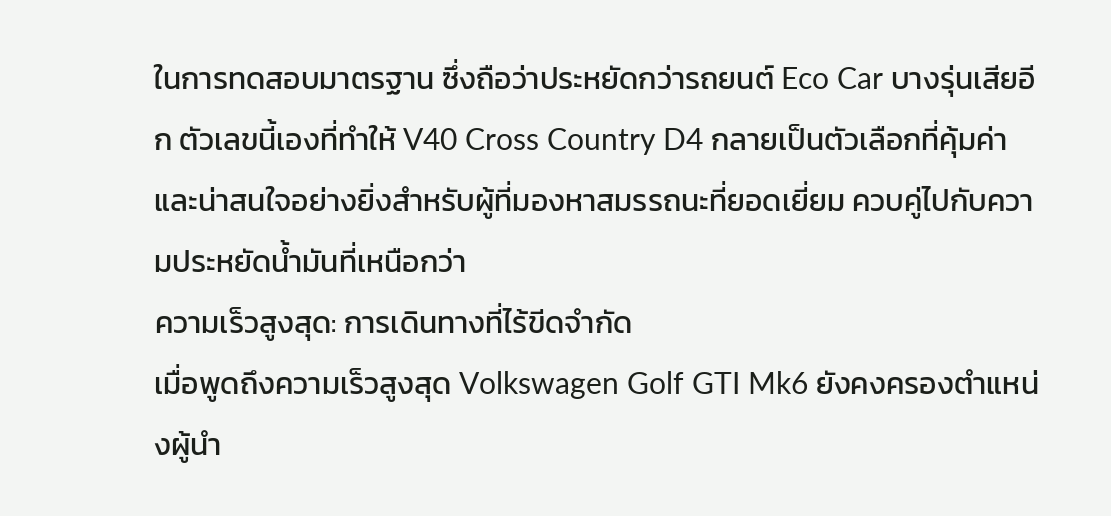ในการทดสอบมาตรฐาน ซึ่งถือว่าประหยัดกว่ารถยนต์ Eco Car บางรุ่นเสียอีก ตัวเลขนี้เองที่ทำให้ V40 Cross Country D4 กลายเป็นตัวเลือกที่คุ้มค่าและน่าสนใจอย่างยิ่งสำหรับผู้ที่มองหาสมรรถนะที่ยอดเยี่ยม ควบคู่ไปกับความประหยัดน้ำมันที่เหนือกว่า
ความเร็วสูงสุด: การเดินทางที่ไร้ขีดจำกัด
เมื่อพูดถึงความเร็วสูงสุด Volkswagen Golf GTI Mk6 ยังคงครองตำแหน่งผู้นำ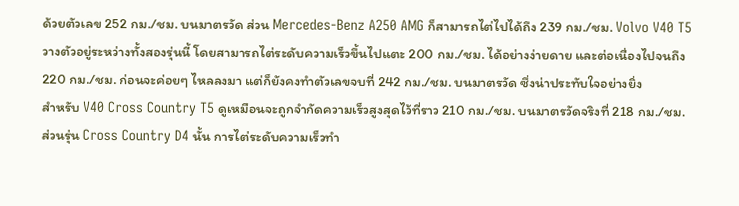ด้วยตัวเลข 252 กม./ชม. บนมาตรวัด ส่วน Mercedes-Benz A250 AMG ก็สามารถไต่ไปได้ถึง 239 กม./ชม. Volvo V40 T5 วางตัวอยู่ระหว่างทั้งสองรุ่นนี้ โดยสามารถไต่ระดับความเร็วขึ้นไปแตะ 200 กม./ชม. ได้อย่างง่ายดาย และต่อเนื่องไปจนถึง 220 กม./ชม. ก่อนจะค่อยๆ ไหลลงมา แต่ก็ยังคงทำตัวเลขจบที่ 242 กม./ชม. บนมาตรวัด ซึ่งน่าประทับใจอย่างยิ่ง
สำหรับ V40 Cross Country T5 ดูเหมือนจะถูกจำกัดความเร็วสูงสุดไว้ที่ราว 210 กม./ชม. บนมาตรวัดจริงที่ 218 กม./ชม. ส่วนรุ่น Cross Country D4 นั้น การไต่ระดับความเร็วทำ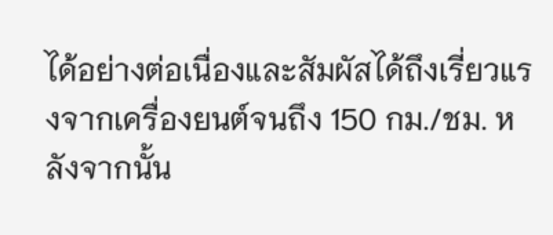ได้อย่างต่อเนื่องและสัมผัสได้ถึงเรี่ยวแรงจากเครื่องยนต์จนถึง 150 กม./ชม. หลังจากนั้น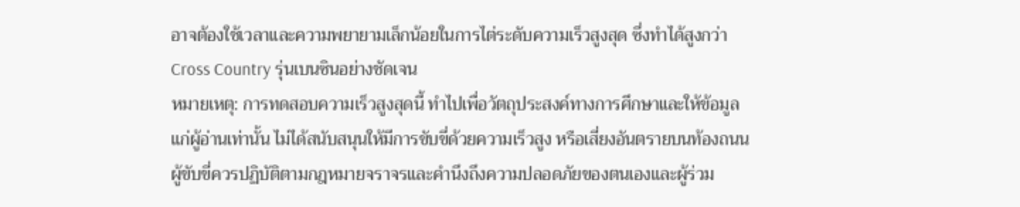อาจต้องใช้เวลาและความพยายามเล็กน้อยในการไต่ระดับความเร็วสูงสุด ซึ่งทำได้สูงกว่า Cross Country รุ่นเบนซินอย่างชัดเจน
หมายเหตุ: การทดสอบความเร็วสูงสุดนี้ ทำไปเพื่อวัตถุประสงค์ทางการศึกษาและให้ข้อมูลแก่ผู้อ่านเท่านั้น ไม่ได้สนับสนุนให้มีการขับขี่ด้วยความเร็วสูง หรือเสี่ยงอันตรายบนท้องถนน ผู้ขับขี่ควรปฏิบัติตามกฎหมายจราจรและคำนึงถึงความปลอดภัยของตนเองและผู้ร่วม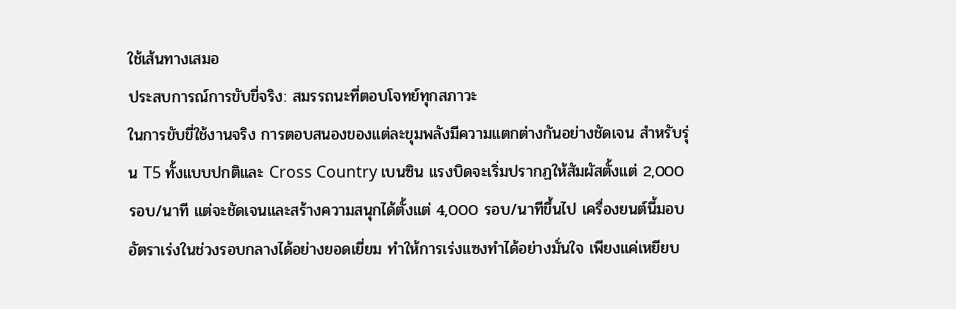ใช้เส้นทางเสมอ
ประสบการณ์การขับขี่จริง: สมรรถนะที่ตอบโจทย์ทุกสภาวะ
ในการขับขี่ใช้งานจริง การตอบสนองของแต่ละขุมพลังมีความแตกต่างกันอย่างชัดเจน สำหรับรุ่น T5 ทั้งแบบปกติและ Cross Country เบนซิน แรงบิดจะเริ่มปรากฏให้สัมผัสตั้งแต่ 2,000 รอบ/นาที แต่จะชัดเจนและสร้างความสนุกได้ตั้งแต่ 4,000 รอบ/นาทีขึ้นไป เครื่องยนต์นี้มอบอัตราเร่งในช่วงรอบกลางได้อย่างยอดเยี่ยม ทำให้การเร่งแซงทำได้อย่างมั่นใจ เพียงแค่เหยียบ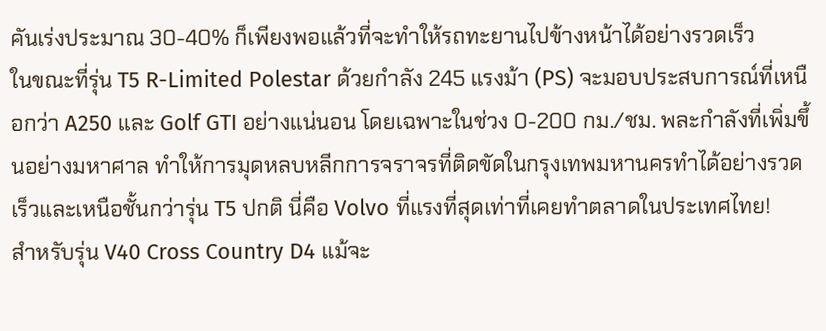คันเร่งประมาณ 30-40% ก็เพียงพอแล้วที่จะทำให้รถทะยานไปข้างหน้าได้อย่างรวดเร็ว
ในขณะที่รุ่น T5 R-Limited Polestar ด้วยกำลัง 245 แรงม้า (PS) จะมอบประสบการณ์ที่เหนือกว่า A250 และ Golf GTI อย่างแน่นอน โดยเฉพาะในช่วง 0-200 กม./ชม. พละกำลังที่เพิ่มขึ้นอย่างมหาศาล ทำให้การมุดหลบหลีกการจราจรที่ติดขัดในกรุงเทพมหานครทำได้อย่างรวดเร็วและเหนือชั้นกว่ารุ่น T5 ปกติ นี่คือ Volvo ที่แรงที่สุดเท่าที่เคยทำตลาดในประเทศไทย!
สำหรับรุ่น V40 Cross Country D4 แม้จะ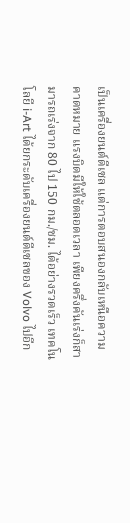เป็นเครื่องยนต์ดีเซล แต่การตอบสนองกลับเหนือความคาดหมาย แรงบิดมีให้ใช้ตลอดเวลา เพียงครึ่งคันเร่งก็สามารถเร่งจาก 80 ไป 150 กม./ชม. ได้อย่างรวดเร็ว เทคโนโลยี i-Art ได้ยกระดับเครื่องยนต์ดีเซลของ Volvo ไปอีก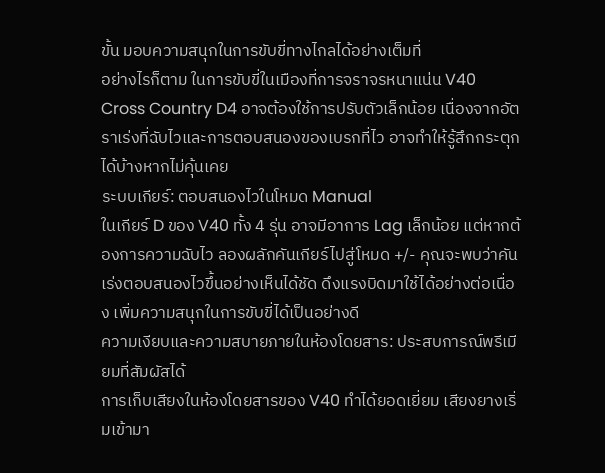ขั้น มอบความสนุกในการขับขี่ทางไกลได้อย่างเต็มที่
อย่างไรก็ตาม ในการขับขี่ในเมืองที่การจราจรหนาแน่น V40 Cross Country D4 อาจต้องใช้การปรับตัวเล็กน้อย เนื่องจากอัตราเร่งที่ฉับไวและการตอบสนองของเบรกที่ไว อาจทำให้รู้สึกกระตุกได้บ้างหากไม่คุ้นเคย
ระบบเกียร์: ตอบสนองไวในโหมด Manual
ในเกียร์ D ของ V40 ทั้ง 4 รุ่น อาจมีอาการ Lag เล็กน้อย แต่หากต้องการความฉับไว ลองผลักคันเกียร์ไปสู่โหมด +/- คุณจะพบว่าคันเร่งตอบสนองไวขึ้นอย่างเห็นได้ชัด ดึงแรงบิดมาใช้ได้อย่างต่อเนื่อง เพิ่มความสนุกในการขับขี่ได้เป็นอย่างดี
ความเงียบและความสบายภายในห้องโดยสาร: ประสบการณ์พรีเมียมที่สัมผัสได้
การเก็บเสียงในห้องโดยสารของ V40 ทำได้ยอดเยี่ยม เสียงยางเริ่มเข้ามา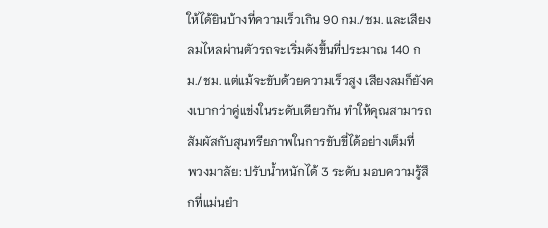ให้ได้ยินบ้างที่ความเร็วเกิน 90 กม./ชม. และเสียงลมไหลผ่านตัวรถจะเริ่มดังขึ้นที่ประมาณ 140 กม./ชม. แต่แม้จะขับด้วยความเร็วสูง เสียงลมก็ยังคงเบากว่าคู่แข่งในระดับเดียวกัน ทำให้คุณสามารถสัมผัสกับสุนทรียภาพในการขับขี่ได้อย่างเต็มที่
พวงมาลัย: ปรับน้ำหนักได้ 3 ระดับ มอบความรู้สึกที่แม่นยำ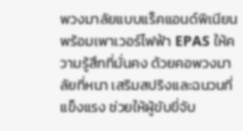พวงมาลัยแบบแร็คแอนด์พิเนียนพร้อมเพาเวอร์ไฟฟ้า EPAS ให้ความรู้สึกที่มั่นคง ด้วยคอพวงมาลัยที่หนา เสริมสปริงและฉนวนที่แข็งแรง ช่วยให้ผู้ขับขี่จับ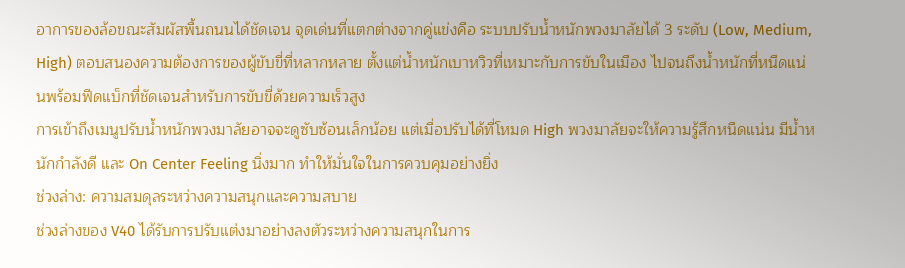อาการของล้อขณะสัมผัสพื้นถนนได้ชัดเจน จุดเด่นที่แตกต่างจากคู่แข่งคือ ระบบปรับน้ำหนักพวงมาลัยได้ 3 ระดับ (Low, Medium, High) ตอบสนองความต้องการของผู้ขับขี่ที่หลากหลาย ตั้งแต่น้ำหนักเบาหวิวที่เหมาะกับการขับในเมือง ไปจนถึงน้ำหนักที่หนืดแน่นพร้อมฟีดแบ็กที่ชัดเจนสำหรับการขับขี่ด้วยความเร็วสูง
การเข้าถึงเมนูปรับน้ำหนักพวงมาลัยอาจจะดูซับซ้อนเล็กน้อย แต่เมื่อปรับได้ที่โหมด High พวงมาลัยจะให้ความรู้สึกหนืดแน่น มีน้ำหนักกำลังดี และ On Center Feeling นิ่งมาก ทำให้มั่นใจในการควบคุมอย่างยิ่ง
ช่วงล่าง: ความสมดุลระหว่างความสนุกและความสบาย
ช่วงล่างของ V40 ได้รับการปรับแต่งมาอย่างลงตัวระหว่างความสนุกในการ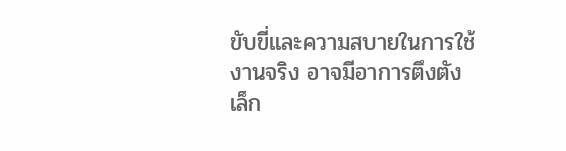ขับขี่และความสบายในการใช้งานจริง อาจมีอาการตึงตังเล็ก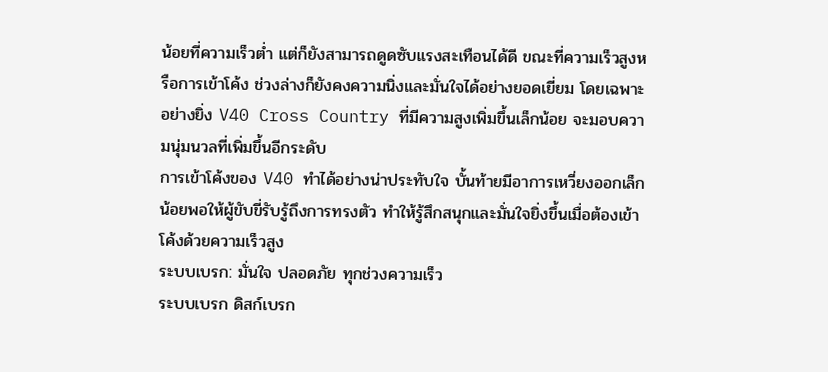น้อยที่ความเร็วต่ำ แต่ก็ยังสามารถดูดซับแรงสะเทือนได้ดี ขณะที่ความเร็วสูงหรือการเข้าโค้ง ช่วงล่างก็ยังคงความนิ่งและมั่นใจได้อย่างยอดเยี่ยม โดยเฉพาะอย่างยิ่ง V40 Cross Country ที่มีความสูงเพิ่มขึ้นเล็กน้อย จะมอบความนุ่มนวลที่เพิ่มขึ้นอีกระดับ
การเข้าโค้งของ V40 ทำได้อย่างน่าประทับใจ บั้นท้ายมีอาการเหวี่ยงออกเล็กน้อยพอให้ผู้ขับขี่รับรู้ถึงการทรงตัว ทำให้รู้สึกสนุกและมั่นใจยิ่งขึ้นเมื่อต้องเข้าโค้งด้วยความเร็วสูง
ระบบเบรก: มั่นใจ ปลอดภัย ทุกช่วงความเร็ว
ระบบเบรก ดิสก์เบรก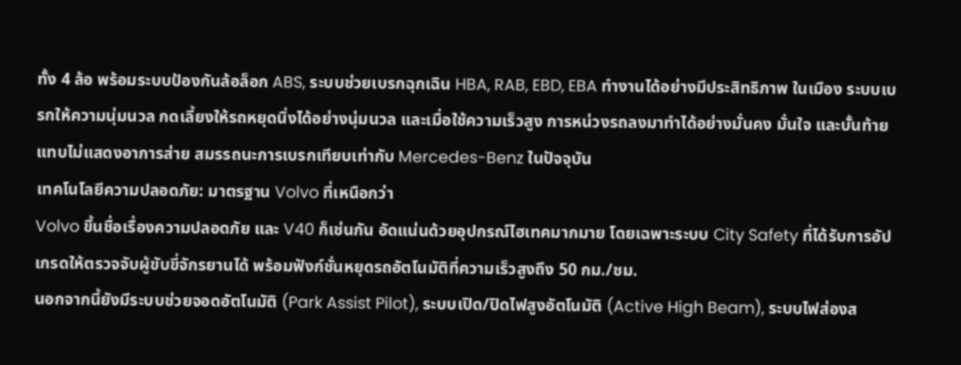ทั้ง 4 ล้อ พร้อมระบบป้องกันล้อล็อก ABS, ระบบช่วยเบรกฉุกเฉิน HBA, RAB, EBD, EBA ทำงานได้อย่างมีประสิทธิภาพ ในเมือง ระบบเบรกให้ความนุ่มนวล กดเลี้ยงให้รถหยุดนิ่งได้อย่างนุ่มนวล และเมื่อใช้ความเร็วสูง การหน่วงรถลงมาทำได้อย่างมั่นคง มั่นใจ และบั้นท้ายแทบไม่แสดงอาการส่าย สมรรถนะการเบรกเทียบเท่ากับ Mercedes-Benz ในปัจจุบัน
เทคโนโลยีความปลอดภัย: มาตรฐาน Volvo ที่เหนือกว่า
Volvo ขึ้นชื่อเรื่องความปลอดภัย และ V40 ก็เช่นกัน อัดแน่นด้วยอุปกรณ์ไฮเทคมากมาย โดยเฉพาะระบบ City Safety ที่ได้รับการอัปเกรดให้ตรวจจับผู้ขับขี่จักรยานได้ พร้อมฟังก์ชั่นหยุดรถอัตโนมัติที่ความเร็วสูงถึง 50 กม./ชม.
นอกจากนี้ยังมีระบบช่วยจอดอัตโนมัติ (Park Assist Pilot), ระบบเปิด/ปิดไฟสูงอัตโนมัติ (Active High Beam), ระบบไฟส่องส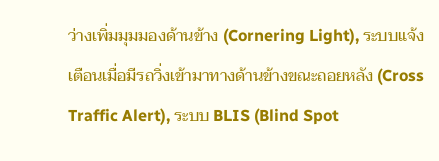ว่างเพิ่มมุมมองด้านข้าง (Cornering Light), ระบบแจ้งเตือนเมื่อมีรถวิ่งเข้ามาทางด้านข้างขณะถอยหลัง (Cross Traffic Alert), ระบบ BLIS (Blind Spot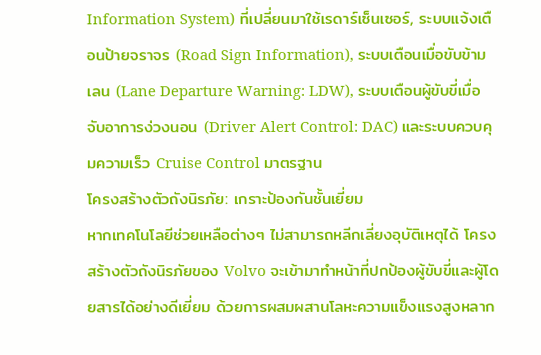Information System) ที่เปลี่ยนมาใช้เรดาร์เซ็นเซอร์, ระบบแจ้งเตือนป้ายจราจร (Road Sign Information), ระบบเตือนเมื่อขับข้ามเลน (Lane Departure Warning: LDW), ระบบเตือนผู้ขับขี่เมื่อจับอาการง่วงนอน (Driver Alert Control: DAC) และระบบควบคุมความเร็ว Cruise Control มาตรฐาน
โครงสร้างตัวถังนิรภัย: เกราะป้องกันชั้นเยี่ยม
หากเทคโนโลยีช่วยเหลือต่างๆ ไม่สามารถหลีกเลี่ยงอุบัติเหตุได้ โครงสร้างตัวถังนิรภัยของ Volvo จะเข้ามาทำหน้าที่ปกป้องผู้ขับขี่และผู้โดยสารได้อย่างดีเยี่ยม ด้วยการผสมผสานโลหะความแข็งแรงสูงหลาก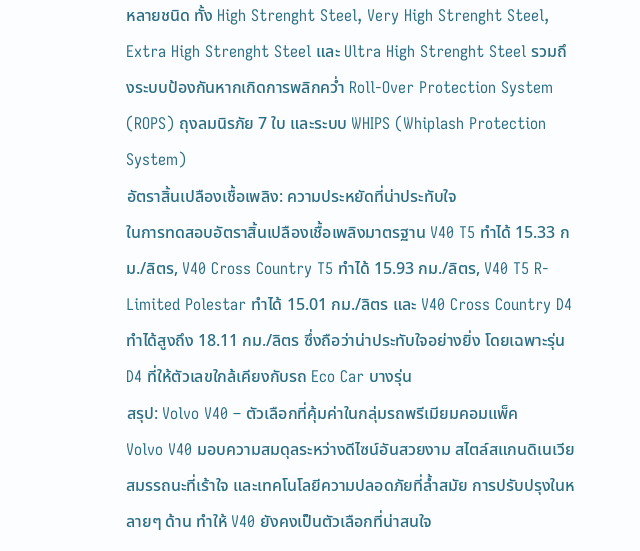หลายชนิด ทั้ง High Strenght Steel, Very High Strenght Steel, Extra High Strenght Steel และ Ultra High Strenght Steel รวมถึงระบบป้องกันหากเกิดการพลิกคว่ำ Roll-Over Protection System (ROPS) ถุงลมนิรภัย 7 ใบ และระบบ WHIPS (Whiplash Protection System)
อัตราสิ้นเปลืองเชื้อเพลิง: ความประหยัดที่น่าประทับใจ
ในการทดสอบอัตราสิ้นเปลืองเชื้อเพลิงมาตรฐาน V40 T5 ทำได้ 15.33 กม./ลิตร, V40 Cross Country T5 ทำได้ 15.93 กม./ลิตร, V40 T5 R-Limited Polestar ทำได้ 15.01 กม./ลิตร และ V40 Cross Country D4 ทำได้สูงถึง 18.11 กม./ลิตร ซึ่งถือว่าน่าประทับใจอย่างยิ่ง โดยเฉพาะรุ่น D4 ที่ให้ตัวเลขใกล้เคียงกับรถ Eco Car บางรุ่น
สรุป: Volvo V40 – ตัวเลือกที่คุ้มค่าในกลุ่มรถพรีเมียมคอมแพ็ค
Volvo V40 มอบความสมดุลระหว่างดีไซน์อันสวยงาม สไตล์สแกนดิเนเวีย สมรรถนะที่เร้าใจ และเทคโนโลยีความปลอดภัยที่ล้ำสมัย การปรับปรุงในหลายๆ ด้าน ทำให้ V40 ยังคงเป็นตัวเลือกที่น่าสนใจ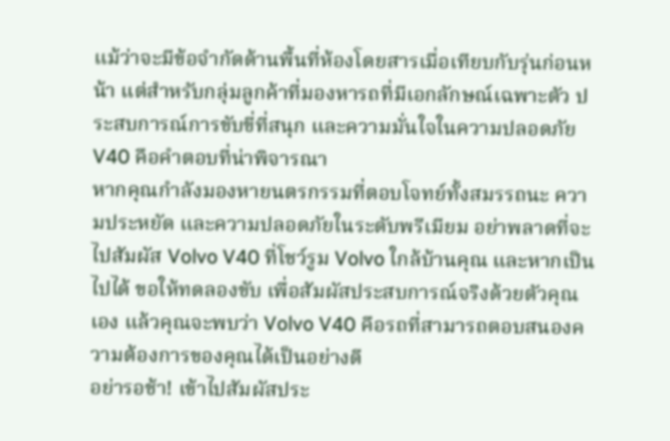แม้ว่าจะมีข้อจำกัดด้านพื้นที่ห้องโดยสารเมื่อเทียบกับรุ่นก่อนหน้า แต่สำหรับกลุ่มลูกค้าที่มองหารถที่มีเอกลักษณ์เฉพาะตัว ประสบการณ์การขับขี่ที่สนุก และความมั่นใจในความปลอดภัย V40 คือคำตอบที่น่าพิจารณา
หากคุณกำลังมองหายนตรกรรมที่ตอบโจทย์ทั้งสมรรถนะ ความประหยัด และความปลอดภัยในระดับพรีเมียม อย่าพลาดที่จะไปสัมผัส Volvo V40 ที่โชว์รูม Volvo ใกล้บ้านคุณ และหากเป็นไปได้ ขอให้ทดลองขับ เพื่อสัมผัสประสบการณ์จริงด้วยตัวคุณเอง แล้วคุณจะพบว่า Volvo V40 คือรถที่สามารถตอบสนองความต้องการของคุณได้เป็นอย่างดี
อย่ารอช้า! เข้าไปสัมผัสประ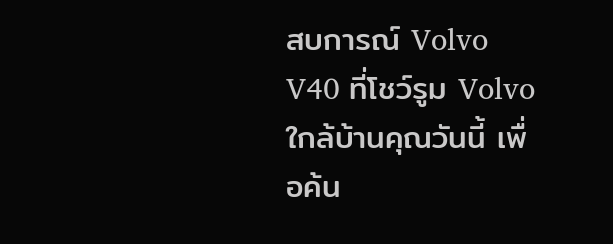สบการณ์ Volvo V40 ที่โชว์รูม Volvo ใกล้บ้านคุณวันนี้ เพื่อค้น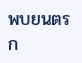พบยนตรก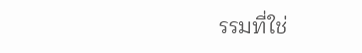รรมที่ใช่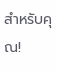สำหรับคุณ!